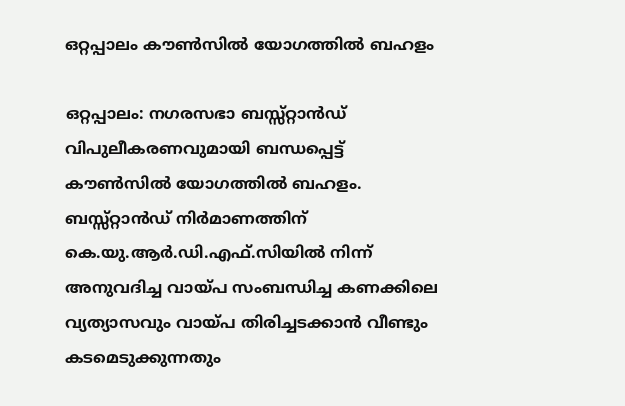ഒറ്റപ്പാലം കൗണ്‍സില്‍ യോഗത്തില്‍ ബഹളം

ഒറ്റപ്പാലം: നഗരസഭാ ബസ്സ്റ്റാന്‍ഡ് വിപുലീകരണവുമായി ബന്ധപ്പെട്ട് കൗണ്‍സില്‍ യോഗത്തില്‍ ബഹളം. ബസ്സ്റ്റാന്‍ഡ് നിര്‍മാണത്തിന് കെ.യു.ആര്‍.ഡി.എഫ്.സിയില്‍ നിന്ന് അനുവദിച്ച വായ്പ സംബന്ധിച്ച കണക്കിലെ വ്യത്യാസവും വായ്പ തിരിച്ചടക്കാന്‍ വീണ്ടും കടമെടുക്കുന്നതും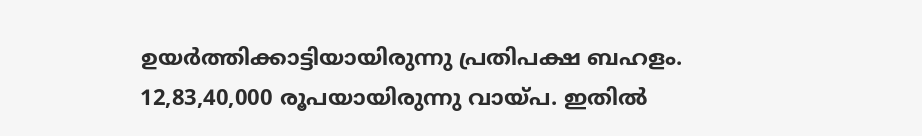ഉയര്‍ത്തിക്കാട്ടിയായിരുന്നു പ്രതിപക്ഷ ബഹളം. 12,83,40,000 രൂപയായിരുന്നു വായ്പ. ഇതില്‍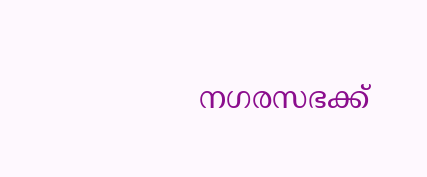നഗരസഭക്ക്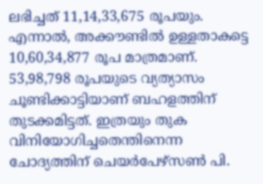ലഭിച്ചത് 11,14,33,675 രൂപയും. എന്നാല്‍, അക്കൗണ്ടില്‍ ഉള്ളതാകട്ടെ 10,60,34,877 രൂപ മാത്രമാണ്. 53,98,798 രൂപയുടെ വ്യത്യാസം ചൂണ്ടിക്കാട്ടിയാണ് ബഹളത്തിന് തുടക്കമിട്ടത്. ഇത്രയും തുക വിനിയോഗിച്ചതെന്തിനെന്ന ചോദ്യത്തിന് ചെയര്‍പേഴ്സണ്‍ പി.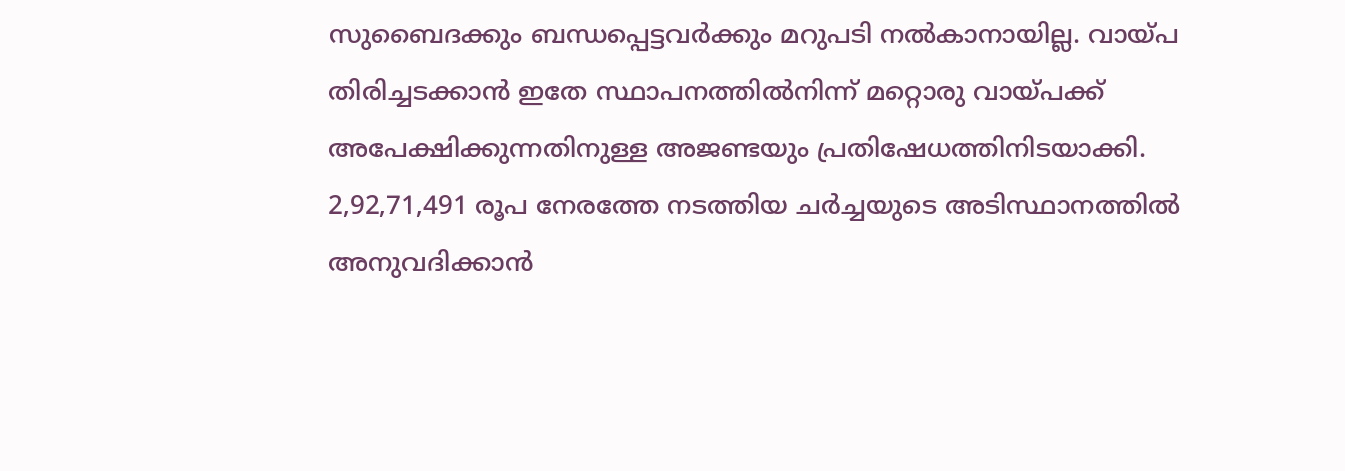സുബൈദക്കും ബന്ധപ്പെട്ടവര്‍ക്കും മറുപടി നല്‍കാനായില്ല. വായ്പ തിരിച്ചടക്കാന്‍ ഇതേ സ്ഥാപനത്തില്‍നിന്ന് മറ്റൊരു വായ്പക്ക് അപേക്ഷിക്കുന്നതിനുള്ള അജണ്ടയും പ്രതിഷേധത്തിനിടയാക്കി. 2,92,71,491 രൂപ നേരത്തേ നടത്തിയ ചര്‍ച്ചയുടെ അടിസ്ഥാനത്തില്‍ അനുവദിക്കാന്‍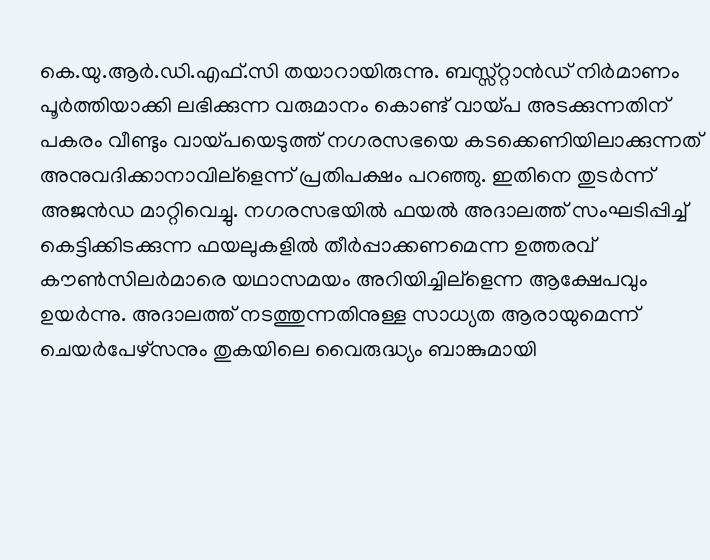കെ.യു.ആര്‍.ഡി.എഫ്.സി തയാറായിരുന്നു. ബസ്സ്റ്റാന്‍ഡ് നിര്‍മാണം പൂര്‍ത്തിയാക്കി ലഭിക്കുന്ന വരുമാനം കൊണ്ട് വായ്പ അടക്കുന്നതിന് പകരം വീണ്ടും വായ്പയെടുത്ത് നഗരസഭയെ കടക്കെണിയിലാക്കുന്നത് അനുവദിക്കാനാവില്ളെന്ന് പ്രതിപക്ഷം പറഞ്ഞു. ഇതിനെ തുടര്‍ന്ന് അജന്‍ഡ മാറ്റിവെച്ചു. നഗരസഭയില്‍ ഫയല്‍ അദാലത്ത് സംഘടിപ്പിച്ച് കെട്ടിക്കിടക്കുന്ന ഫയലുകളില്‍ തീര്‍പ്പാക്കണമെന്ന ഉത്തരവ് കൗണ്‍സിലര്‍മാരെ യഥാസമയം അറിയിച്ചില്ളെന്ന ആക്ഷേപവും ഉയര്‍ന്നു. അദാലത്ത് നടത്തുന്നതിനുള്ള സാധ്യത ആരായുമെന്ന് ചെയര്‍പേഴ്സനും തുകയിലെ വൈരുദ്ധ്യം ബാങ്കുമായി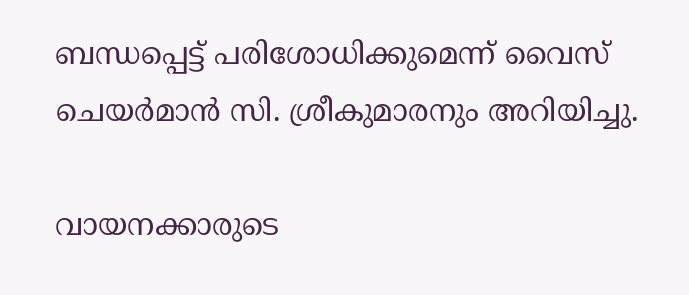ബന്ധപ്പെട്ട് പരിശോധിക്കുമെന്ന് വൈസ് ചെയര്‍മാന്‍ സി. ശ്രീകുമാരനും അറിയിച്ചു.

വായനക്കാരുടെ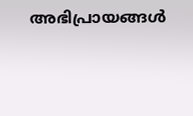അഭിപ്രായങ്ങള്‍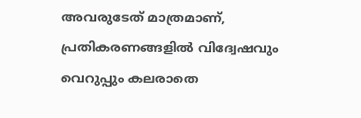അവരുടേത് മാത്രമാണ്, പ്രതികരണങ്ങളിൽ വിദ്വേഷവും വെറുപ്പും കലരാതെ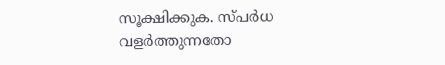സൂക്ഷിക്കുക. സ്പർധ വളർത്തുന്നതോ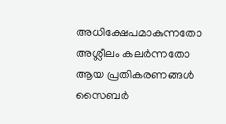അധിക്ഷേപമാകുന്നതോ അശ്ലീലം കലർന്നതോ ആയ പ്രതികരണങ്ങൾ സൈബർ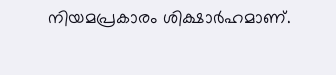നിയമപ്രകാരം ശിക്ഷാർഹമാണ്.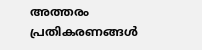അത്തരം പ്രതികരണങ്ങൾ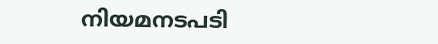നിയമനടപടി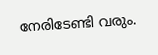നേരിടേണ്ടി വരും.